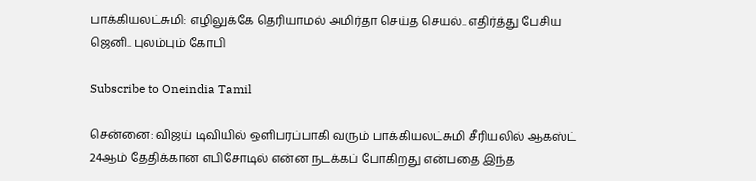பாக்கியலட்சுமி: எழிலுக்கே தெரியாமல் அமிர்தா செய்த செயல்.. எதிர்த்து பேசிய ஜெனி.. புலம்பும் கோபி

Subscribe to Oneindia Tamil

சென்னை: விஜய் டிவியில் ஒளிபரப்பாகி வரும் பாக்கியலட்சுமி சீரியலில் ஆகஸ்ட் 24ஆம் தேதிக்கான எபிசோடில் என்ன நடக்கப் போகிறது என்பதை இந்த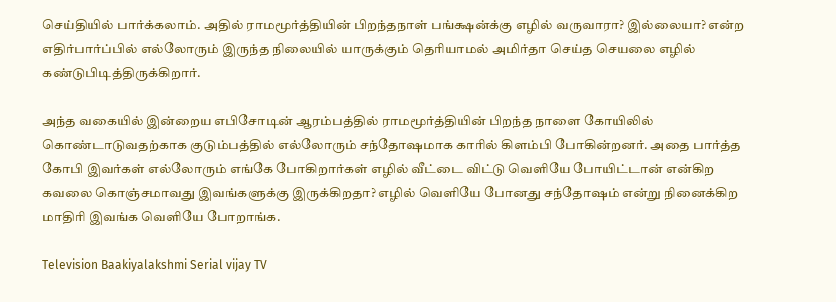செய்தியில் பார்க்கலாம். அதில் ராமமூர்த்தியின் பிறந்தநாள் பங்க்ஷன்க்கு எழில் வருவாரா? இல்லையா? என்ற எதிர்பார்ப்பில் எல்லோரும் இருந்த நிலையில் யாருக்கும் தெரியாமல் அமிர்தா செய்த செயலை எழில் கண்டுபிடித்திருக்கிறார்.

அந்த வகையில் இன்றைய எபிசோடின் ஆரம்பத்தில் ராமமூர்த்தியின் பிறந்த நாளை கோயிலில் கொண்டாடுவதற்காக குடும்பத்தில் எல்லோரும் சந்தோஷமாக காரில் கிளம்பி போகின்றனர். அதை பார்த்த கோபி இவர்கள் எல்லோரும் எங்கே போகிறார்கள் எழில் வீட்டை விட்டு வெளியே போயிட்டான் என்கிற கவலை கொஞ்சமாவது இவங்களுக்கு இருக்கிறதா? எழில் வெளியே போனது சந்தோஷம் என்று நினைக்கிற மாதிரி இவங்க வெளியே போறாங்க.

Television Baakiyalakshmi Serial vijay TV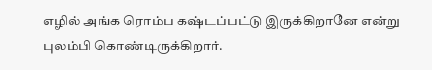எழில் அங்க ரொம்ப கஷ்டப்பட்டு இருக்கிறானே என்று புலம்பி கொண்டிருக்கிறார்.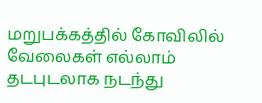மறுபக்கத்தில் கோவிலில் வேலைகள் எல்லாம் தடபுடலாக நடந்து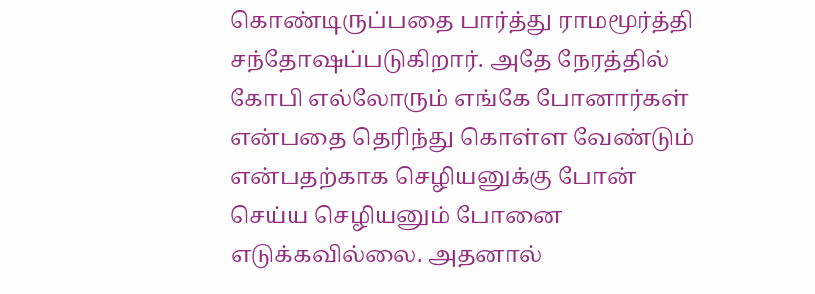கொண்டிருப்பதை பார்த்து ராமமூர்த்தி சந்தோஷப்படுகிறார். அதே நேரத்தில் கோபி எல்லோரும் எங்கே போனார்கள் என்பதை தெரிந்து கொள்ள வேண்டும் என்பதற்காக செழியனுக்கு போன் செய்ய செழியனும் போனை எடுக்கவில்லை. அதனால்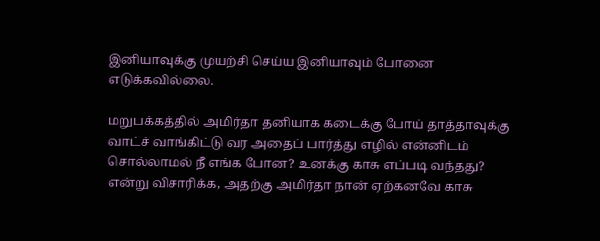இனியாவுக்கு முயற்சி செய்ய இனியாவும் போனை எடுக்கவில்லை.

மறுபக்கத்தில் அமிர்தா தனியாக கடைக்கு போய் தாத்தாவுக்கு வாட்ச் வாங்கிட்டு வர அதைப் பார்த்து எழில் என்னிடம் சொல்லாமல் நீ எங்க போன? உனக்கு காசு எப்படி வந்தது? என்று விசாரிக்க, அதற்கு அமிர்தா நான் ஏற்கனவே காசு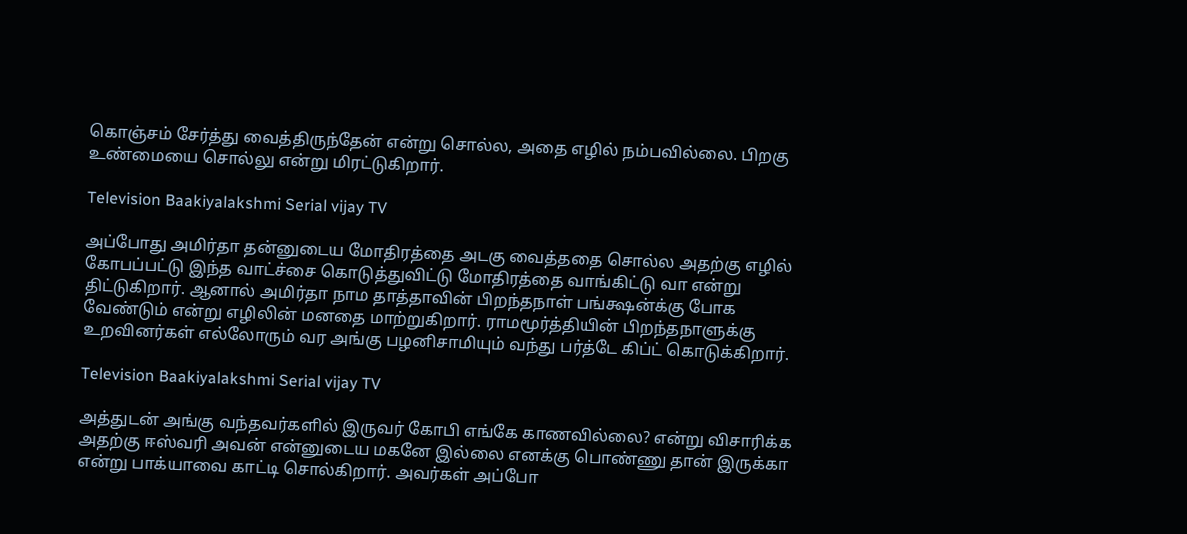கொஞ்சம் சேர்த்து வைத்திருந்தேன் என்று சொல்ல, அதை எழில் நம்பவில்லை. பிறகு உண்மையை சொல்லு என்று மிரட்டுகிறார்.

Television Baakiyalakshmi Serial vijay TV

அப்போது அமிர்தா தன்னுடைய மோதிரத்தை அடகு வைத்ததை சொல்ல அதற்கு எழில் கோபப்பட்டு இந்த வாட்ச்சை கொடுத்துவிட்டு மோதிரத்தை வாங்கிட்டு வா என்று திட்டுகிறார். ஆனால் அமிர்தா நாம தாத்தாவின் பிறந்தநாள் பங்க்ஷன்க்கு போக வேண்டும் என்று எழிலின் மனதை மாற்றுகிறார். ராமமூர்த்தியின் பிறந்தநாளுக்கு உறவினர்கள் எல்லோரும் வர அங்கு பழனிசாமியும் வந்து பர்த்டே கிப்ட் கொடுக்கிறார்.

Television Baakiyalakshmi Serial vijay TV

அத்துடன் அங்கு வந்தவர்களில் இருவர் கோபி எங்கே காணவில்லை? என்று விசாரிக்க அதற்கு ஈஸ்வரி அவன் என்னுடைய மகனே இல்லை எனக்கு பொண்ணு தான் இருக்கா என்று பாக்யாவை காட்டி சொல்கிறார். அவர்கள் அப்போ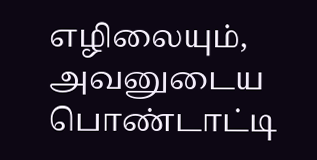எழிலையும், அவனுடைய பொண்டாட்டி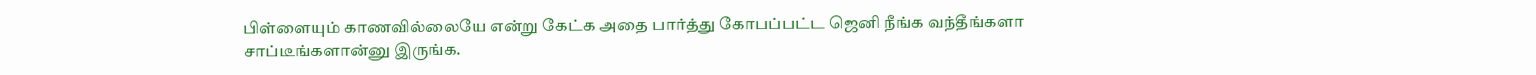பிள்ளையும் காணவில்லையே என்று கேட்க அதை பார்த்து கோபப்பட்ட ஜெனி நீங்க வந்தீங்களா சாப்டீங்களான்னு இருங்க.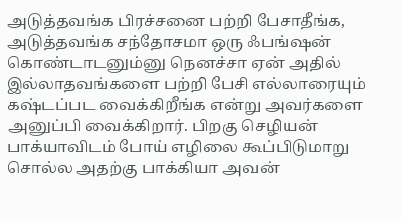அடுத்தவங்க பிரச்சனை பற்றி பேசாதீங்க, அடுத்தவங்க சந்தோசமா ஒரு ஃபங்ஷன் கொண்டாடனும்னு நெனச்சா ஏன் அதில் இல்லாதவங்களை பற்றி பேசி எல்லாரையும் கஷ்டப்பட வைக்கிறீங்க என்று அவர்களை அனுப்பி வைக்கிறார். பிறகு செழியன் பாக்யாவிடம் போய் எழிலை கூப்பிடுமாறு சொல்ல அதற்கு பாக்கியா அவன்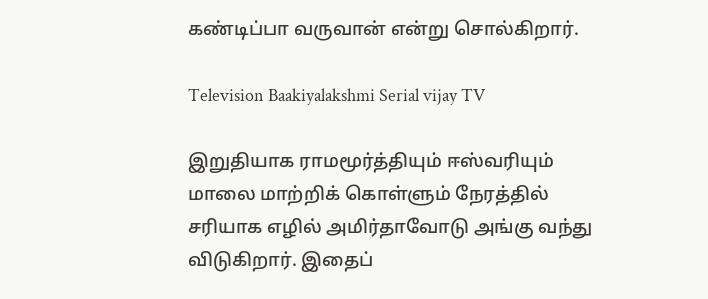கண்டிப்பா வருவான் என்று சொல்கிறார்.

Television Baakiyalakshmi Serial vijay TV

இறுதியாக ராமமூர்த்தியும் ஈஸ்வரியும் மாலை மாற்றிக் கொள்ளும் நேரத்தில் சரியாக எழில் அமிர்தாவோடு அங்கு வந்து விடுகிறார். இதைப்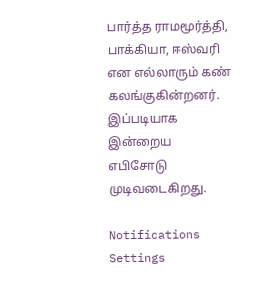பார்த்த ராமமூர்த்தி, பாக்கியா, ஈஸ்வரி என எல்லாரும் கண் கலங்குகின்றனர். இப்படியாக இன்றைய எபிசோடு முடிவடைகிறது.

Notifications
Settings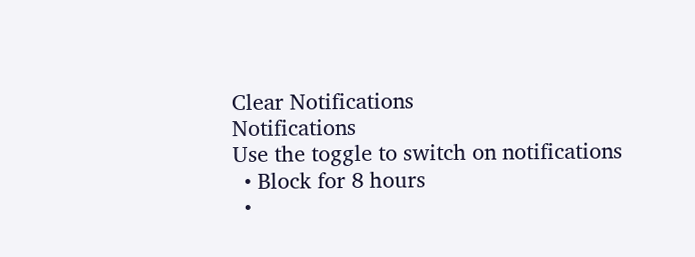Clear Notifications
Notifications
Use the toggle to switch on notifications
  • Block for 8 hours
  •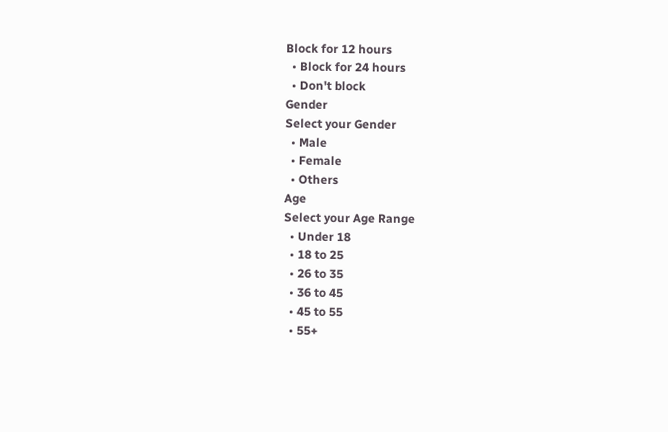Block for 12 hours
  • Block for 24 hours
  • Don't block
Gender
Select your Gender
  • Male
  • Female
  • Others
Age
Select your Age Range
  • Under 18
  • 18 to 25
  • 26 to 35
  • 36 to 45
  • 45 to 55
  • 55+